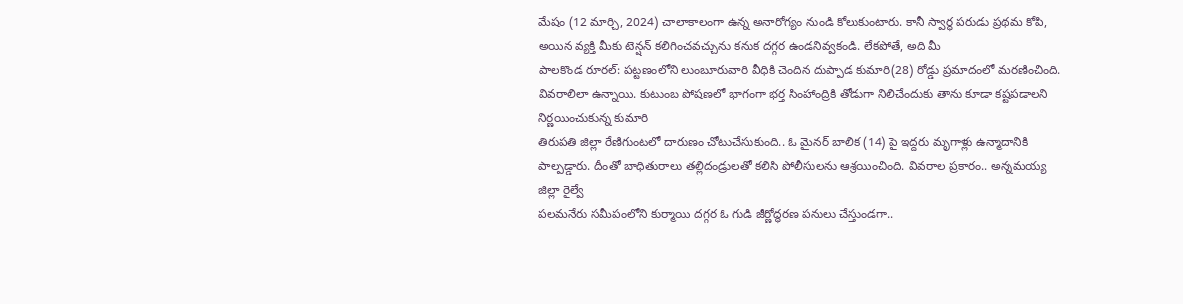మేషం (12 మార్చి, 2024) చాలాకాలంగా ఉన్న అనారోగ్యం నుండి కోలుకుంటారు. కానీ స్వార్థ పరుడు ప్రథమ కోపి, అయిన వ్యక్తి మీకు టెన్షన్ కలిగించవచ్చును కనుక దగ్గర ఉండనివ్వకండి. లేకపోతే, అది మీ
పాలకొండ రూరల్: పట్టణంలోని లుంబూరువారి వీధికి చెందిన దుప్పాడ కుమారి(28) రోడ్డు ప్రమాదంలో మరణించింది. వివరాలిలా ఉన్నాయి. కుటుంబ పోషణలో భాగంగా భర్త సింహాంద్రికి తోడుగా నిలిచేందుకు తాను కూడా కష్టపడాలని నిర్ణయించుకున్న కుమారి
తిరుపతి జిల్లా రేణిగుంటలో దారుణం చోటుచేసుకుంది.. ఓ మైనర్ బాలిక (14) పై ఇద్దరు మృగాళ్లు ఉన్మాదానికి పాల్పడ్డారు. దీంతో బాధితురాలు తల్లిదండ్రులతో కలిసి పోలీసులను ఆశ్రయించింది. వివరాల ప్రకారం.. అన్నమయ్య జిల్లా రైల్వే
పలమనేరు సమీపంలోని కుర్మాయి దగ్గర ఓ గుడి జీర్ణోద్ధరణ పనులు చేస్తుండగా..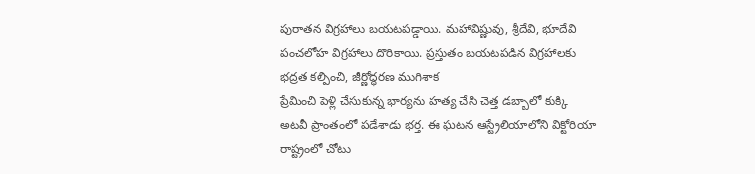పురాతన విగ్రహాలు బయటపడ్డాయి. మహావిష్ణువు, శ్రీదేవి, భూదేవి పంచలోహ విగ్రహాలు దొరికాయి. ప్రస్తుతం బయటపడిన విగ్రహాలకు భద్రత కల్పించి, జీర్ణోద్ధరణ ముగిశాక
ప్రేమించి పెళ్లి చేసుకున్న భార్యను హత్య చేసి చెత్త డబ్బాలో కుక్కి అటవీ ప్రాంతంలో పడేశాడు భర్త. ఈ ఘటన ఆస్ట్రేలియాలోని విక్టోరియా రాష్ట్రంలో చోటు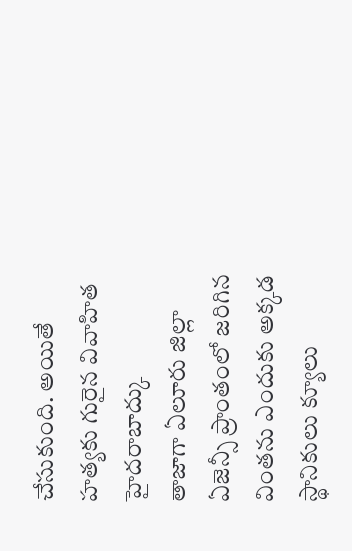చేసుకుంది. అయితే హత్యకు గురైన వివాహిత హైదరాబాద్కు
తాజాగా ఏలూరు జిల్లా ఏజెన్సీ ప్రాంతంలో జరిగిన వింతను ఎందుకు అక్కడ స్థానికులు క్యూలు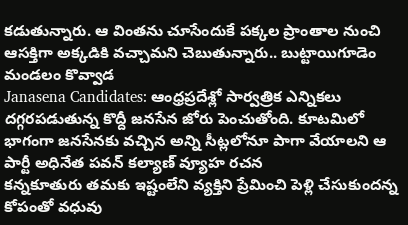కడుతున్నారు. ఆ వింతను చూసేందుకే పక్కల ప్రాంతాల నుంచి ఆసక్తిగా అక్కడికి వచ్చామని చెబుతున్నారు.. బుట్టాయిగూడెం మండలం కొవ్వాడ
Janasena Candidates: ఆంధ్రప్రదేశ్లో సార్వత్రిక ఎన్నికలు దగ్గరపడుతున్న కొద్దీ జనసేన జోరు పెంచుతోంది. కూటమిలో భాగంగా జనసేనకు వచ్చిన అన్ని సీట్లలోనూ పాగా వేయాలని ఆ పార్టీ అధినేత పవన్ కల్యాణ్ వ్యూహ రచన
కన్నకూతురు తమకు ఇష్టంలేని వ్యక్తిని ప్రేమించి పెళ్లి చేసుకుందన్న కోపంతో వధువు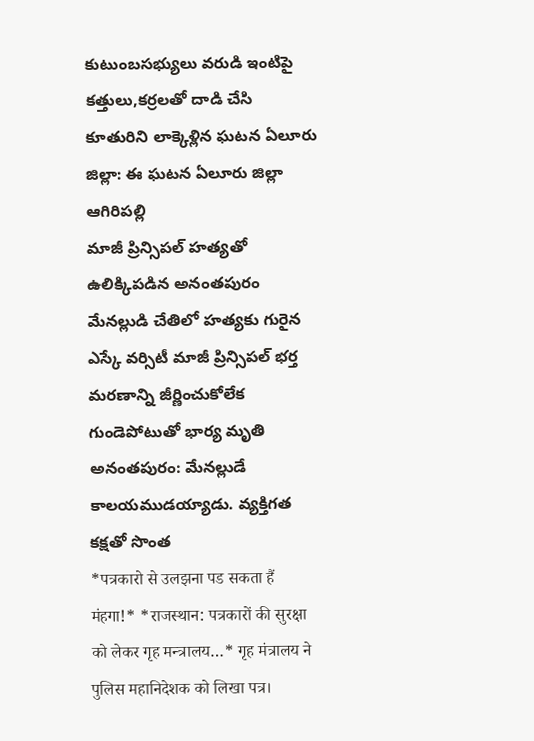కుటుంబసభ్యులు వరుడి ఇంటిపై కత్తులు,కర్రలతో దాడి చేసి కూతురిని లాక్కెళ్లిన ఘటన ఏలూరు జిల్లా: ఈ ఘటన ఏలూరు జిల్లా ఆగిరిపల్లి
మాజీ ప్రిన్సిపల్ హత్యతో ఉలిక్కిపడిన అనంతపురం మేనల్లుడి చేతిలో హత్యకు గురైన ఎస్కే వర్సిటీ మాజీ ప్రిన్సిపల్ భర్త మరణాన్ని జీర్ణించుకోలేక గుండెపోటుతో భార్య మృతి అనంతపురం: మేనల్లుడే కాలయముడయ్యాడు. వ్యక్తిగత కక్షతో సొంత
*पत्रकारो से उलझना पड सकता हैं मंहगा!* *राजस्थान: पत्रकारों की सुरक्षा को लेकर गृह मन्त्रालय…* गृह मंत्रालय ने पुलिस महानिदेशक को लिखा पत्र।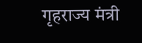गृहराज्य मंत्री